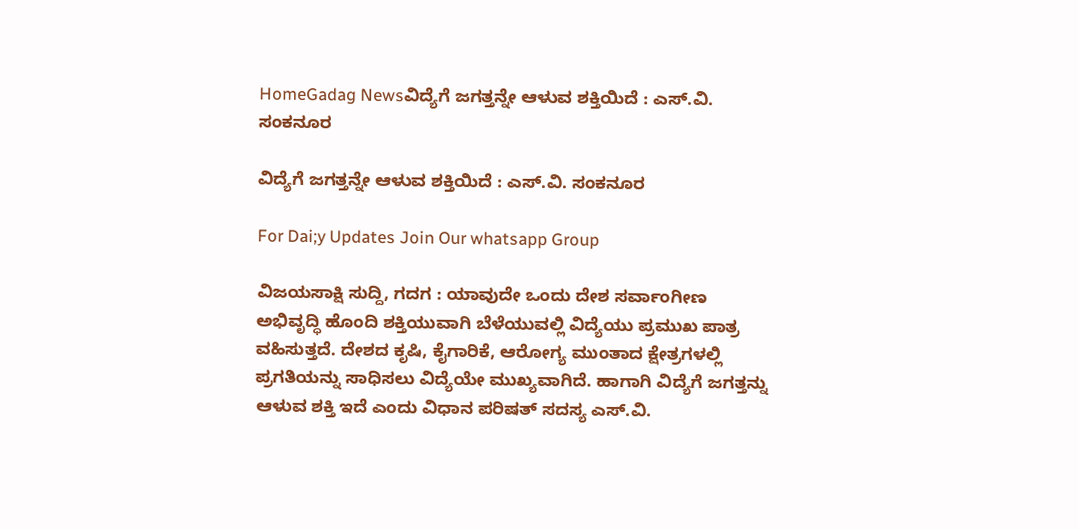HomeGadag Newsವಿದ್ಯೆಗೆ ಜಗತ್ತನ್ನೇ ಆಳುವ ಶಕ್ತಿಯಿದೆ : ಎಸ್.ವಿ. ಸಂಕನೂರ

ವಿದ್ಯೆಗೆ ಜಗತ್ತನ್ನೇ ಆಳುವ ಶಕ್ತಿಯಿದೆ : ಎಸ್.ವಿ. ಸಂಕನೂರ

For Dai;y Updates Join Our whatsapp Group

ವಿಜಯಸಾಕ್ಷಿ ಸುದ್ದಿ, ಗದಗ : ಯಾವುದೇ ಒಂದು ದೇಶ ಸರ್ವಾಂಗೀಣ ಅಭಿವೃದ್ಧಿ ಹೊಂದಿ ಶಕ್ತಿಯುವಾಗಿ ಬೆಳೆಯುವಲ್ಲಿ ವಿದ್ಯೆಯು ಪ್ರಮುಖ ಪಾತ್ರ ವಹಿಸುತ್ತದೆ. ದೇಶದ ಕೃಷಿ, ಕೈಗಾರಿಕೆ, ಆರೋಗ್ಯ ಮುಂತಾದ ಕ್ಷೇತ್ರಗಳಲ್ಲಿ ಪ್ರಗತಿಯನ್ನು ಸಾಧಿಸಲು ವಿದ್ಯೆಯೇ ಮುಖ್ಯವಾಗಿದೆ. ಹಾಗಾಗಿ ವಿದ್ಯೆಗೆ ಜಗತ್ತನ್ನು ಆಳುವ ಶಕ್ತಿ ಇದೆ ಎಂದು ವಿಧಾನ ಪರಿಷತ್ ಸದಸ್ಯ ಎಸ್.ವಿ.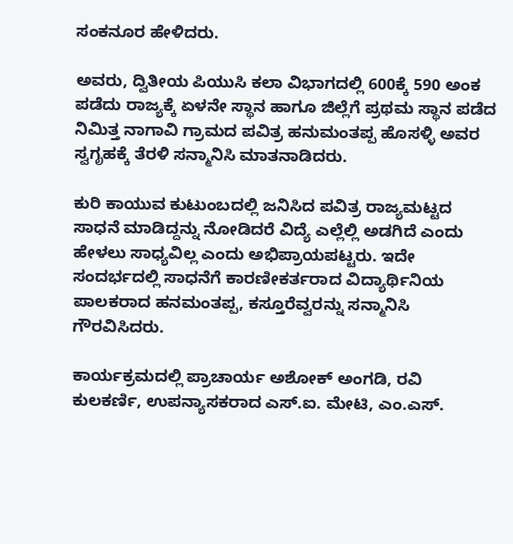ಸಂಕನೂರ ಹೇಳಿದರು.

ಅವರು, ದ್ವಿತೀಯ ಪಿಯುಸಿ ಕಲಾ ವಿಭಾಗದಲ್ಲಿ 600ಕ್ಕೆ 590 ಅಂಕ ಪಡೆದು ರಾಜ್ಯಕ್ಕೆ ಏಳನೇ ಸ್ಥಾನ ಹಾಗೂ ಜಿಲ್ಲೆಗೆ ಪ್ರಥಮ ಸ್ಥಾನ ಪಡೆದ ನಿಮಿತ್ತ ನಾಗಾವಿ ಗ್ರಾಮದ ಪವಿತ್ರ ಹನುಮಂತಪ್ಪ ಹೊಸಳ್ಳಿ ಅವರ ಸ್ವಗೃಹಕ್ಕೆ ತೆರಳಿ ಸನ್ಮಾನಿಸಿ ಮಾತನಾಡಿದರು.

ಕುರಿ ಕಾಯುವ ಕುಟುಂಬದಲ್ಲಿ ಜನಿಸಿದ ಪವಿತ್ರ ರಾಜ್ಯಮಟ್ಟದ ಸಾಧನೆ ಮಾಡಿದ್ದನ್ನು ನೋಡಿದರೆ ವಿದ್ಯೆ ಎಲ್ಲೆಲ್ಲಿ ಅಡಗಿದೆ ಎಂದು ಹೇಳಲು ಸಾಧ್ಯವಿಲ್ಲ ಎಂದು ಅಭಿಪ್ರಾಯಪಟ್ಟರು. ಇದೇ ಸಂದರ್ಭದಲ್ಲಿ ಸಾಧನೆಗೆ ಕಾರಣೀಕರ್ತರಾದ ವಿದ್ಯಾರ್ಥಿನಿಯ ಪಾಲಕರಾದ ಹನಮಂತಪ್ಪ, ಕಸ್ತೂರೆವ್ವರನ್ನು ಸನ್ಮಾನಿಸಿ ಗೌರವಿಸಿದರು.

ಕಾರ್ಯಕ್ರಮದಲ್ಲಿ ಪ್ರಾಚಾರ್ಯ ಅಶೋಕ್ ಅಂಗಡಿ, ರವಿ ಕುಲಕರ್ಣಿ, ಉಪನ್ಯಾಸಕರಾದ ಎಸ್.ಐ. ಮೇಟಿ, ಎಂ.ಎಸ್.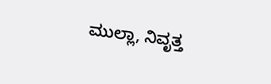ಮುಲ್ಲಾ, ನಿವೃತ್ತ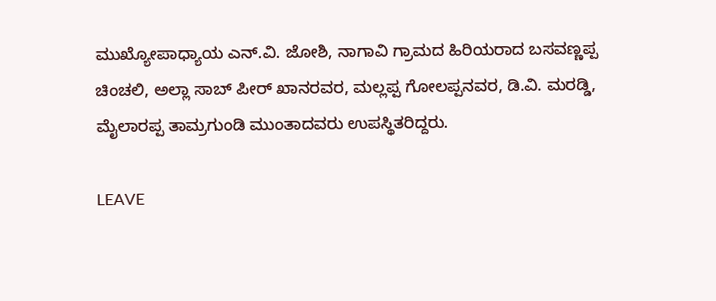ಮುಖ್ಯೋಪಾಧ್ಯಾಯ ಎನ್.ವಿ. ಜೋಶಿ, ನಾಗಾವಿ ಗ್ರಾಮದ ಹಿರಿಯರಾದ ಬಸವಣ್ಣಪ್ಪ ಚಿಂಚಲಿ, ಅಲ್ಲಾ ಸಾಬ್ ಪೀರ್ ಖಾನರವರ, ಮಲ್ಲಪ್ಪ ಗೋಲಪ್ಪನವರ, ಡಿ.ವಿ. ಮರಡ್ಡಿ, ಮೈಲಾರಪ್ಪ ತಾಮ್ರಗುಂಡಿ ಮುಂತಾದವರು ಉಪಸ್ಥಿತರಿದ್ದರು.

LEAVE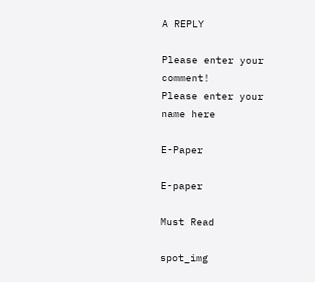A REPLY

Please enter your comment!
Please enter your name here

E-Paper

E-paper

Must Read

spot_img